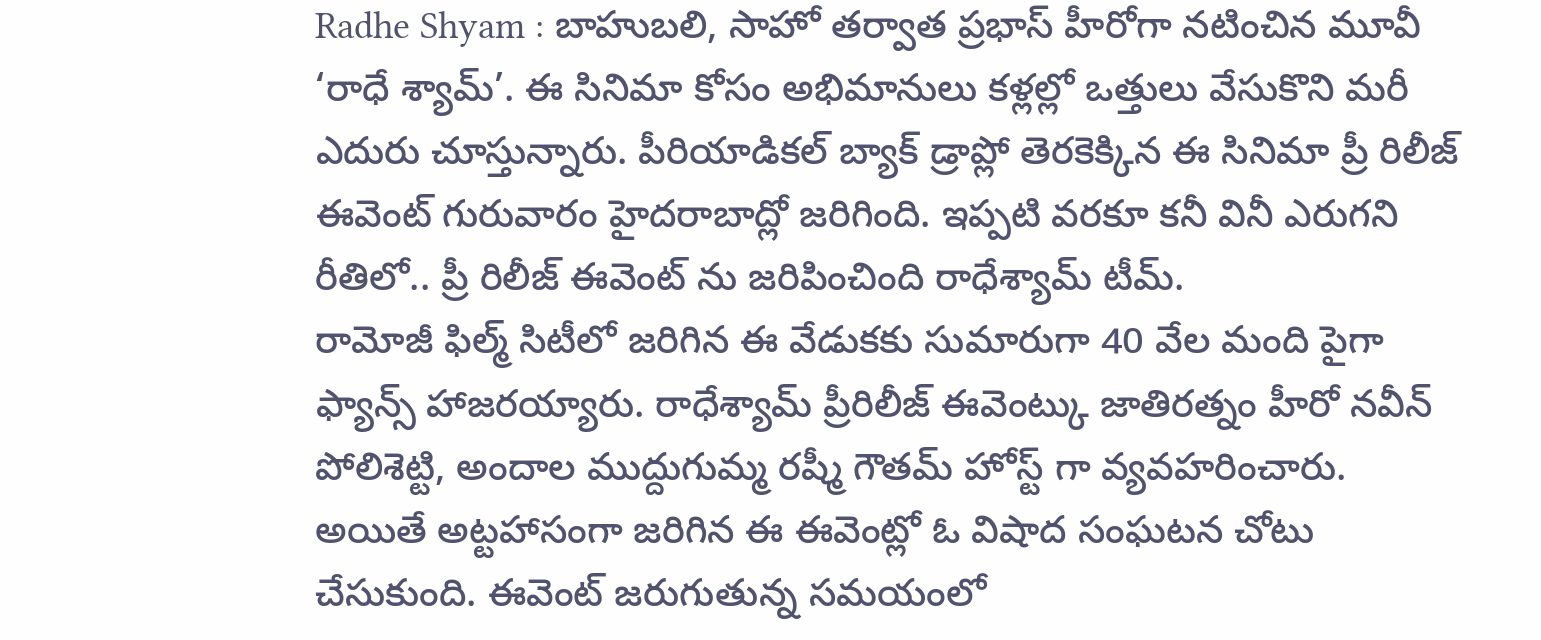Radhe Shyam : బాహుబలి, సాహో తర్వాత ప్రభాస్ హీరోగా నటించిన మూవీ ‘రాధే శ్యామ్’. ఈ సినిమా కోసం అభిమానులు కళ్లల్లో ఒత్తులు వేసుకొని మరీ ఎదురు చూస్తున్నారు. పీరియాడికల్ బ్యాక్ డ్రాప్లో తెరకెక్కిన ఈ సినిమా ప్రీ రిలీజ్ ఈవెంట్ గురువారం హైదరాబాద్లో జరిగింది. ఇప్పటి వరకూ కనీ వినీ ఎరుగని రీతిలో.. ప్రీ రిలీజ్ ఈవెంట్ ను జరిపించింది రాధేశ్యామ్ టీమ్.
రామోజీ ఫిల్మ్ సిటీలో జరిగిన ఈ వేడుకకు సుమారుగా 40 వేల మంది పైగా ఫ్యాన్స్ హాజరయ్యారు. రాధేశ్యామ్ ప్రీరిలీజ్ ఈవెంట్కు జాతిరత్నం హీరో నవీన్ పోలిశెట్టి, అందాల ముద్దుగుమ్మ రష్మీ గౌతమ్ హోస్ట్ గా వ్యవహరించారు. అయితే అట్టహాసంగా జరిగిన ఈ ఈవెంట్లో ఓ విషాద సంఘటన చోటు చేసుకుంది. ఈవెంట్ జరుగుతున్న సమయంలో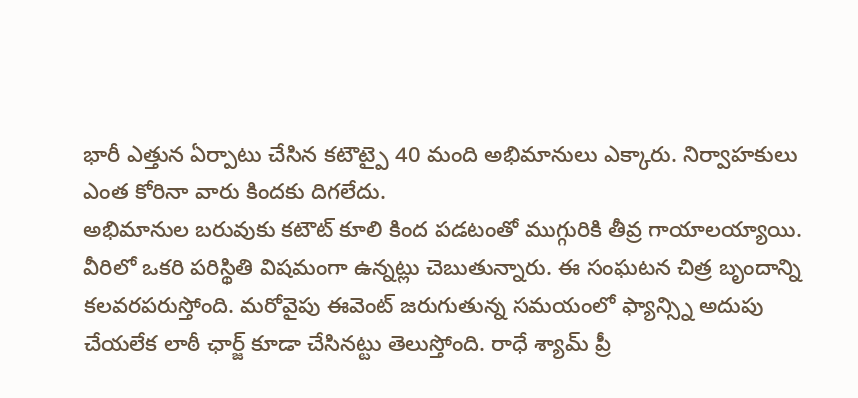భారీ ఎత్తున ఏర్పాటు చేసిన కటౌట్పై 40 మంది అభిమానులు ఎక్కారు. నిర్వాహకులు ఎంత కోరినా వారు కిందకు దిగలేదు.
అభిమానుల బరువుకు కటౌట్ కూలి కింద పడటంతో ముగ్గురికి తీవ్ర గాయాలయ్యాయి. వీరిలో ఒకరి పరిస్థితి విషమంగా ఉన్నట్లు చెబుతున్నారు. ఈ సంఘటన చిత్ర బృందాన్ని కలవరపరుస్తోంది. మరోవైపు ఈవెంట్ జరుగుతున్న సమయంలో ఫ్యాన్స్ని అదుపు చేయలేక లాఠీ ఛార్జ్ కూడా చేసినట్టు తెలుస్తోంది. రాధే శ్యామ్ ప్రీ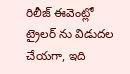రిలీజ్ ఈవెంట్లో ట్రైలర్ ను విడుదల చేయగా, ఇది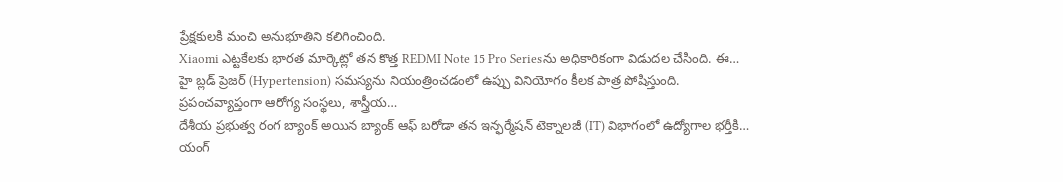ప్రేక్షకులకి మంచి అనుభూతిని కలిగించింది.
Xiaomi ఎట్టకేలకు భారత మార్కెట్లో తన కొత్త REDMI Note 15 Pro Seriesను అధికారికంగా విడుదల చేసింది. ఈ…
హై బ్లడ్ ప్రెజర్ (Hypertension) సమస్యను నియంత్రించడంలో ఉప్పు వినియోగం కీలక పాత్ర పోషిస్తుంది. ప్రపంచవ్యాప్తంగా ఆరోగ్య సంస్థలు, శాస్త్రీయ…
దేశీయ ప్రభుత్వ రంగ బ్యాంక్ అయిన బ్యాంక్ ఆఫ్ బరోడా తన ఇన్ఫర్మేషన్ టెక్నాలజీ (IT) విభాగంలో ఉద్యోగాల భర్తీకి…
యంగ్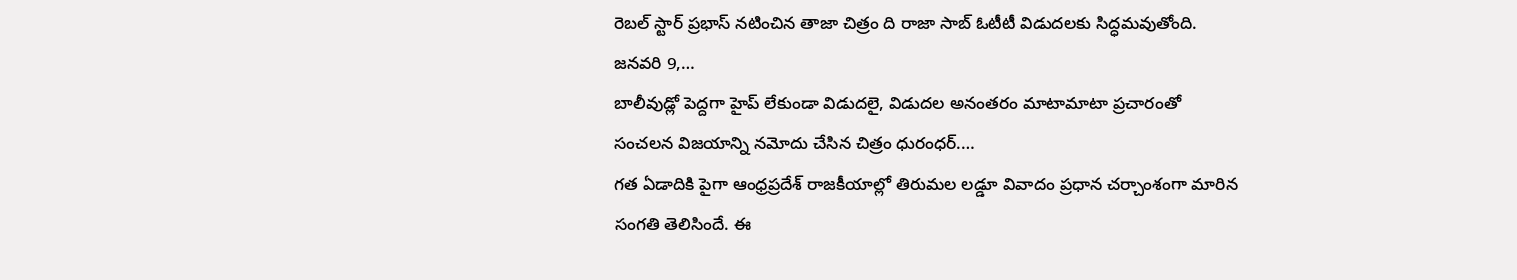రెబల్ స్టార్ ప్రభాస్ నటించిన తాజా చిత్రం ది రాజా సాబ్ ఓటీటీ విడుదలకు సిద్ధమవుతోంది. జనవరి 9,…
బాలీవుడ్లో పెద్దగా హైప్ లేకుండా విడుదలై, విడుదల అనంతరం మాటామాటా ప్రచారంతో సంచలన విజయాన్ని నమోదు చేసిన చిత్రం ధురంధర్.…
గత ఏడాదికి పైగా ఆంధ్రప్రదేశ్ రాజకీయాల్లో తిరుమల లడ్డూ వివాదం ప్రధాన చర్చాంశంగా మారిన సంగతి తెలిసిందే. ఈ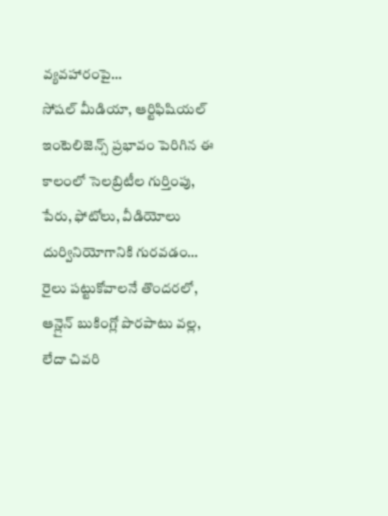వ్యవహారంపై…
సోషల్ మీడియా, ఆర్టిఫిషియల్ ఇంటెలిజెన్స్ ప్రభావం పెరిగిన ఈ కాలంలో సెలబ్రిటీల గుర్తింపు, పేరు, ఫోటోలు, వీడియోలు దుర్వినియోగానికి గురవడం…
రైలు పట్టుకోవాలనే తొందరలో, ఆన్లైన్ బుకింగ్లో పొరపాటు వల్ల, లేదా చివరి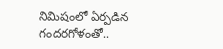నిమిషంలో ఏర్పడిన గందరగోళంతో..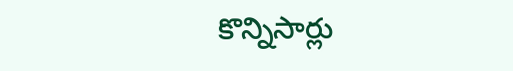కొన్నిసార్లు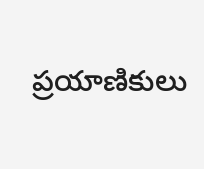ప్రయాణికులు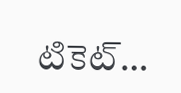టికెట్…